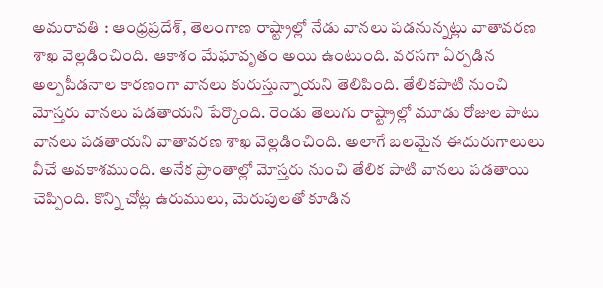అమరావతి : ఆంధ్రప్రదేశ్, తెలంగాణ రాష్ట్రాల్లో నేడు వానలు పడనున్నట్లు వాతావరణ శాఖ వెల్లడించింది. ఆకాశం మేఘావృతం అయి ఉంటుంది. వరసగా ఏర్పడిన అల్పపీడనాల కారణంగా వానలు కురుస్తున్నాయని తెలిపింది. తేలికపాటి నుంచి మోస్తరు వానలు పడతాయని పేర్కొంది. రెండు తెలుగు రాష్ట్రాల్లో మూడు రోజుల పాటు వానలు పడతాయని వాతావరణ శాఖ వెల్లడించింది. అలాగే బలమైన ఈదురుగాలులు వీచే అవకాశముంది. అనేక ప్రాంతాల్లో మోస్తరు నుంచి తేలిక పాటి వానలు పడతాయి చెప్పింది. కొన్ని చోట్ల ఉరుములు, మెరుపులతో కూడిన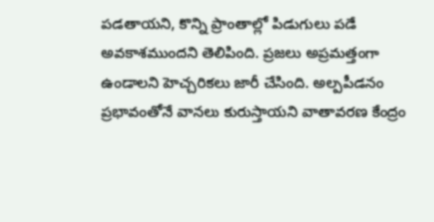పడతాయని, కొన్ని ప్రాంతాల్లో పిడుగులు పడే అవకాశముందని తెలిపింది. ప్రజలు అప్రమత్తంగా ఉండాలని హెచ్చరికలు జారీ చేసింది. అల్పపీడనం ప్రభావంతోనే వానలు కురుస్తాయని వాతావరణ కేంద్రం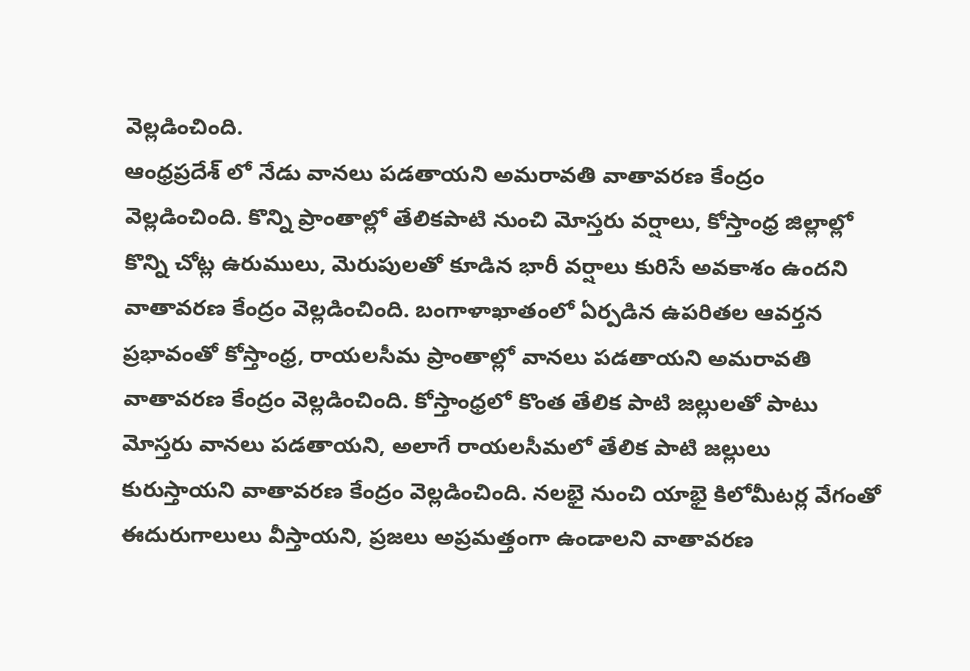వెల్లడించింది.
ఆంధ్రప్రదేశ్ లో నేడు వానలు పడతాయని అమరావతి వాతావరణ కేంద్రం వెల్లడించింది. కొన్ని ప్రాంతాల్లో తేలికపాటి నుంచి మోస్తరు వర్షాలు, కోస్తాంధ్ర జిల్లాల్లో కొన్ని చోట్ల ఉరుములు, మెరుపులతో కూడిన భారీ వర్షాలు కురిసే అవకాశం ఉందని వాతావరణ కేంద్రం వెల్లడించింది. బంగాళాఖాతంలో ఏర్పడిన ఉపరితల ఆవర్తన ప్రభావంతో కోస్తాంధ్ర, రాయలసీమ ప్రాంతాల్లో వానలు పడతాయని అమరావతి వాతావరణ కేంద్రం వెల్లడించింది. కోస్తాంధ్రలో కొంత తేలిక పాటి జల్లులతో పాటు మోస్తరు వానలు పడతాయని, అలాగే రాయలసీమలో తేలిక పాటి జల్లులు కురుస్తాయని వాతావరణ కేంద్రం వెల్లడించింది. నలభై నుంచి యాభై కిలోమీటర్ల వేగంతో ఈదురుగాలులు వీస్తాయని, ప్రజలు అప్రమత్తంగా ఉండాలని వాతావరణ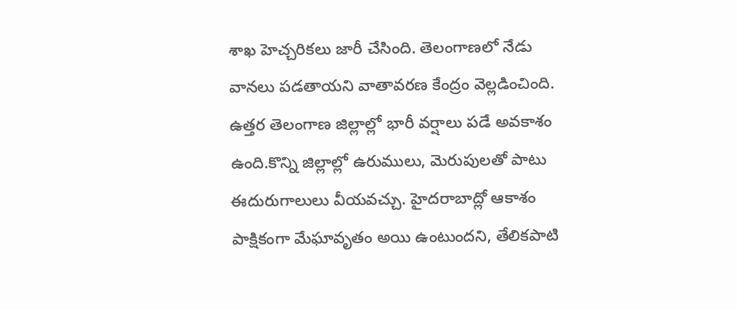శాఖ హెచ్చరికలు జారీ చేసింది. తెలంగాణలో నేడు వానలు పడతాయని వాతావరణ కేంద్రం వెల్లడించింది. ఉత్తర తెలంగాణ జిల్లాల్లో భారీ వర్షాలు పడే అవకాశం ఉంది.కొన్ని జిల్లాల్లో ఉరుములు, మెరుపులతో పాటు ఈదురుగాలులు వీయవచ్చు. హైదరాబాద్లో ఆకాశం పాక్షికంగా మేఘావృతం అయి ఉంటుందని, తేలికపాటి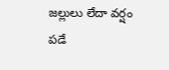జల్లులు లేదా వర్షం పడే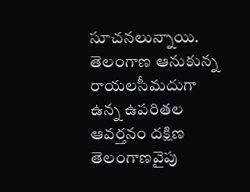సూచనలున్నాయి. తెలంగాణ ఆనుకున్న రాయలసీమదుగా ఉన్న ఉపరితల ఆవర్తనం దక్షిణ తెలంగాణవైపు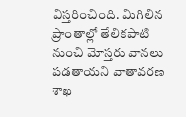విస్తరించింది. మిగిలిన ప్రాంతాల్లో తేలికపాటి నుంచి మోస్తరు వానలు పడతాయని వాతావరణ శాఖ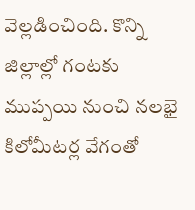వెల్లడించింది. కొన్ని జిల్లాల్లో గంటకు ముప్పయి నుంచి నలభై కిలోమీటర్ల వేగంతో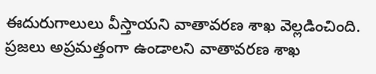ఈదురుగాలులు వీస్తాయని వాతావరణ శాఖ వెల్లడించింది. ప్రజలు అప్రమత్తంగా ఉండాలని వాతావరణ శాఖ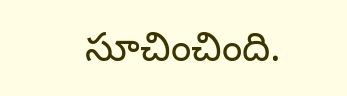సూచించింది.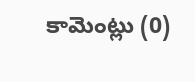కామెంట్లు (0)